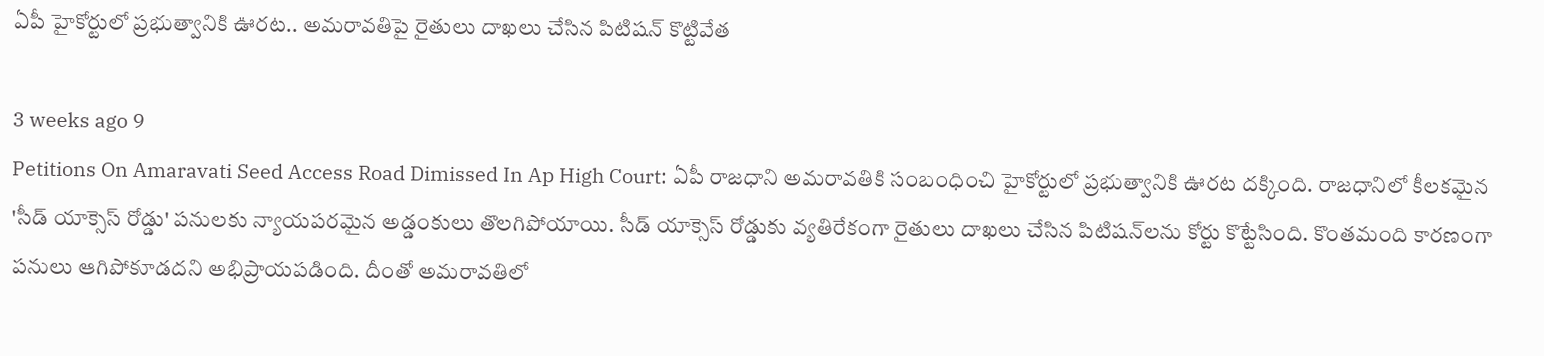ఏపీ హైకోర్టులో ప్రభుత్వానికి ఊరట.. అమరావతిపై రైతులు దాఖలు చేసిన పిటిషన్ కొట్టివేత

3 weeks ago 9
Petitions On Amaravati Seed Access Road Dimissed In Ap High Court: ఏపీ రాజధాని అమరావతికి సంబంధించి హైకోర్టులో ప్రభుత్వానికి ఊరట దక్కింది. రాజధానిలో కీలకమైన 'సీడ్ యాక్సెస్ రోడ్డు' పనులకు న్యాయపరమైన అడ్డంకులు తొలగిపోయాయి. సీడ్ యాక్సెస్ రోడ్డుకు వ్యతిరేకంగా రైతులు దాఖలు చేసిన పిటిషన్‌లను కోర్టు కొట్టేసింది. కొంతమంది కారణంగా పనులు ఆగిపోకూడదని అభిప్రాయపడింది. దీంతో అమరావతిలో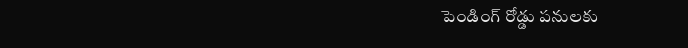పెండింగ్ రోడ్డు పనులకు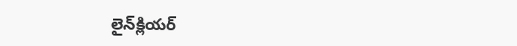లైన్‌క్లియర్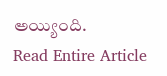అయ్యింది.
Read Entire Article